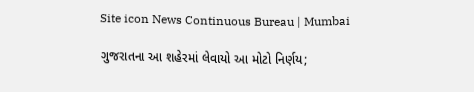Site icon News Continuous Bureau | Mumbai

ગુજરાતના આ શહેરમાં લેવાયો આ મોટો નિર્ણય;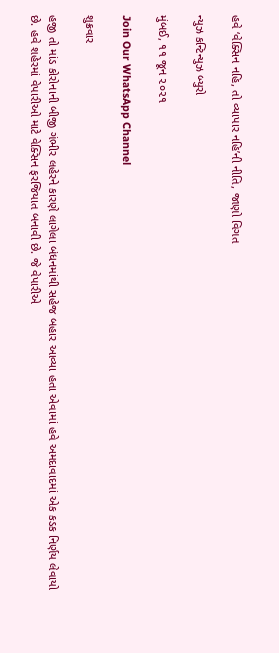હવે ‘વેક્સિન નહિ, તો વ્યાપાર નહિ’ની નીતિ, જાણો વિગત

ન્યુઝ કન્ટિન્યુઝ બ્યુરો

મુંબઈ, ૧૧ જૂન ૨૦૨૧

Join Our WhatsApp Channel

શુક્રવાર

હજી તો માંડ કોરોનાની બીજી ગંભીર લહેરને કારણે લાગેલા બંધનમાંથી સહેજ બહાર આવ્યા હતા એવામાં હવે અમદાવાદમાં એક કડક નિર્ણય લેવાયો છે. હવે શહેરમાં વેપારીઓ માટે વેક્સિન ફરજિયાત બનાવી છે. જે વેપારીએ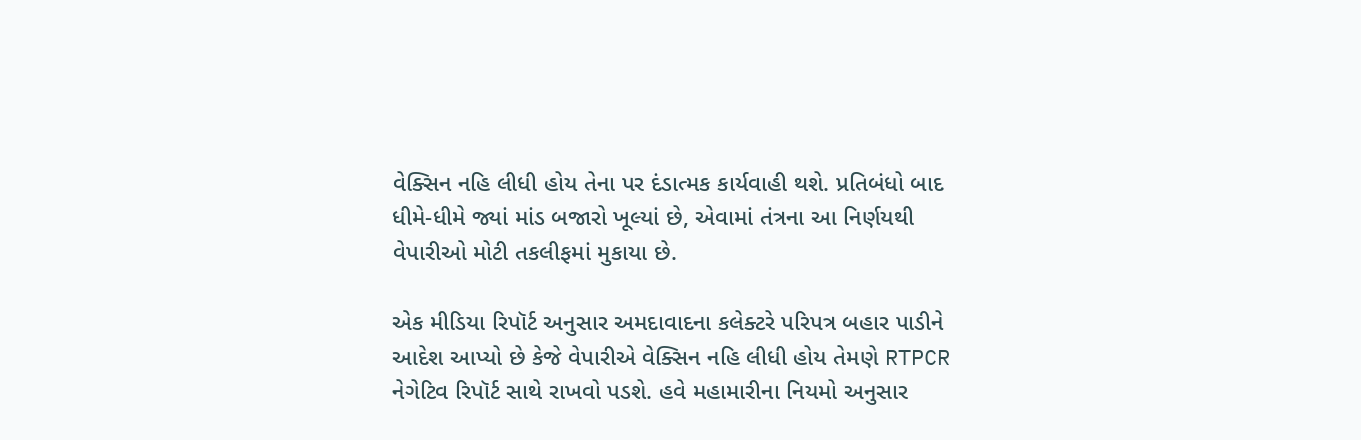વેક્સિન નહિ લીધી હોય તેના પર દંડાત્મક કાર્યવાહી થશે. પ્રતિબંધો બાદ ધીમે-ધીમે જ્યાં માંડ બજારો ખૂલ્યાં છે, એવામાં તંત્રના આ નિર્ણયથી વેપારીઓ મોટી તકલીફમાં મુકાયા છે.

એક મીડિયા રિપૉર્ટ અનુસાર અમદાવાદના કલેક્ટરે પરિપત્ર બહાર પાડીને આદેશ આપ્યો છે કેજે વેપારીએ વેક્સિન નહિ લીધી હોય તેમણે RTPCR નેગેટિવ રિપૉર્ટ સાથે રાખવો પડશે. હવે મહામારીના નિયમો અનુસાર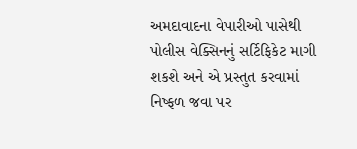અમદાવાદના વેપારીઓ પાસેથી પોલીસ વેક્સિનનું સર્ટિફિકેટ માગી શકશે અને એ પ્રસ્તુત કરવામાં નિષ્ફળ જવા પર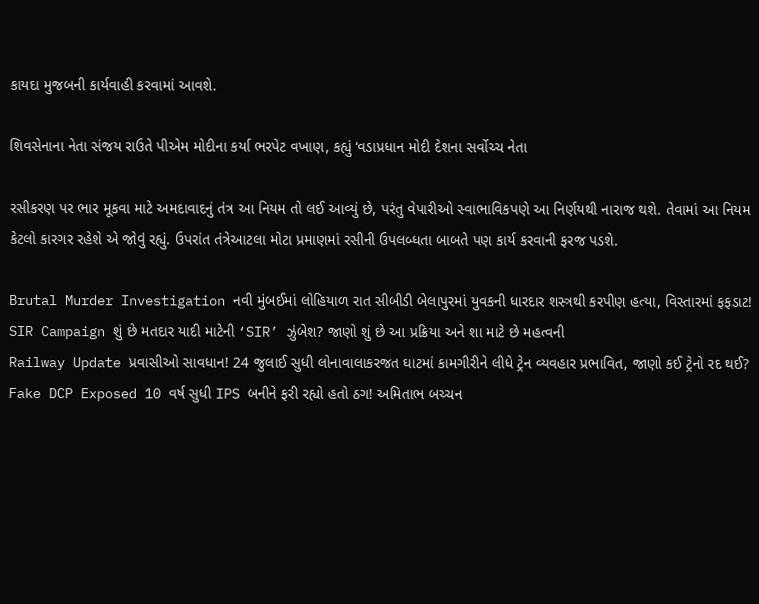કાયદા મુજબની કાર્યવાહી કરવામાં આવશે.

શિવસેનાના નેતા સંજય રાઉતે પીએમ મોદીના કર્યા ભરપેટ વખાણ, કહ્યું ‘વડાપ્રધાન મોદી દેશના સર્વોચ્ચ નેતા

રસીકરણ પર ભાર મૂકવા માટે અમદાવાદનું તંત્ર આ નિયમ તો લઈ આવ્યું છે, પરંતુ વેપારીઓ સ્વાભાવિકપણે આ નિર્ણયથી નારાજ થશે. તેવામાં આ નિયમ કેટલો કારગર રહેશે એ જોવું રહ્યું. ઉપરાંત તંત્રેઆટલા મોટા પ્રમાણમાં રસીની ઉપલબ્ધતા બાબતે પણ કાર્ય કરવાની ફરજ પડશે.

Brutal Murder Investigation નવી મુંબઈમાં લોહિયાળ રાત સીબીડી બેલાપુરમાં યુવકની ધારદાર શસ્ત્રથી કરપીણ હત્યા, વિસ્તારમાં ફફડાટ!
SIR Campaign શું છે મતદાર યાદી માટેની ‘SIR’ ઝુંબેશ? જાણો શું છે આ પ્રક્રિયા અને શા માટે છે મહત્વની
Railway Update પ્રવાસીઓ સાવધાન! 24 જુલાઈ સુધી લોનાવાલાકરજત ઘાટમાં કામગીરીને લીધે ટ્રેન વ્યવહાર પ્રભાવિત, જાણો કઈ ટ્રેનો રદ થઈ?
Fake DCP Exposed 10 વર્ષ સુધી IPS બનીને ફરી રહ્યો હતો ઠગ! અમિતાભ બચ્ચન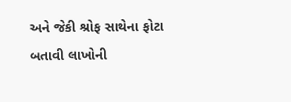અને જેકી શ્રોફ સાથેના ફોટા બતાવી લાખોની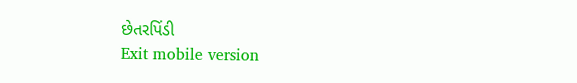છેતરપિંડી
Exit mobile version